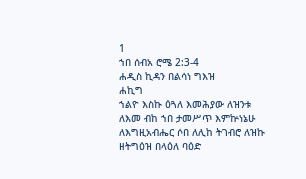1
ኀበ ሰብአ ሮሜ 2:3-4
ሐዲስ ኪዳን በልሳነ ግእዝ
ሐኪግ
ኀልዮ እስኩ ዕጓለ እመሕያው ለዝንቱ ለእመ ብከ ኀበ ታመሥጥ እምኵነኔሁ ለእግዚአብሔር ሶበ ለሊከ ትገብሮ ለዝኩ ዘትግዕዝ በላዕለ ባዕድ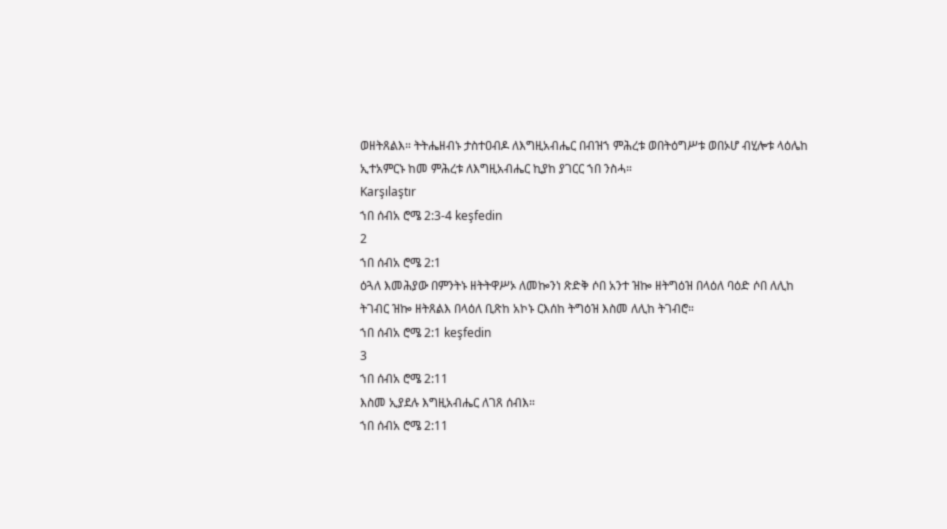ወዘትጸልእ። ትትሔዘብኑ ታስተዐብዶ ለእግዚአብሔር በብዝኀ ምሕረቱ ወበትዕግሥቱ ወበኦሆ ብሂሎቱ ላዕሌከ ኢተአምርኑ ከመ ምሕረቱ ለእግዚአብሔር ኪያከ ያገርር ኀበ ንስሓ።
Karşılaştır
ኀበ ሰብአ ሮሜ 2:3-4 keşfedin
2
ኀበ ሰብአ ሮሜ 2:1
ዕጓለ እመሕያው በምንትኑ ዘትትዋሥኦ ለመኰንነ ጽድቅ ሶበ አንተ ዝኰ ዘትግዕዝ በላዕለ ባዕድ ሶበ ለሊከ ትገብር ዝኰ ዘትጸልእ በላዕለ ቢጽከ አኮኑ ርእሰከ ትግዕዝ እስመ ለሊከ ትገብሮ።
ኀበ ሰብአ ሮሜ 2:1 keşfedin
3
ኀበ ሰብአ ሮሜ 2:11
እስመ ኢያደሉ እግዚአብሔር ለገጸ ሰብእ።
ኀበ ሰብአ ሮሜ 2:11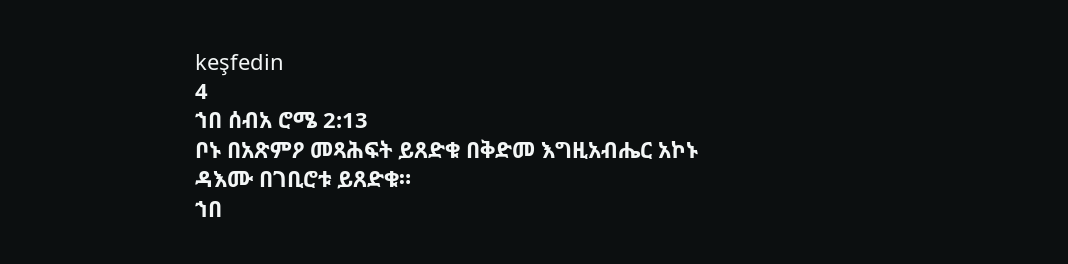keşfedin
4
ኀበ ሰብአ ሮሜ 2:13
ቦኑ በአጽምዖ መጻሕፍት ይጸድቁ በቅድመ እግዚአብሔር አኮኑ ዳእሙ በገቢሮቱ ይጸድቁ።
ኀበ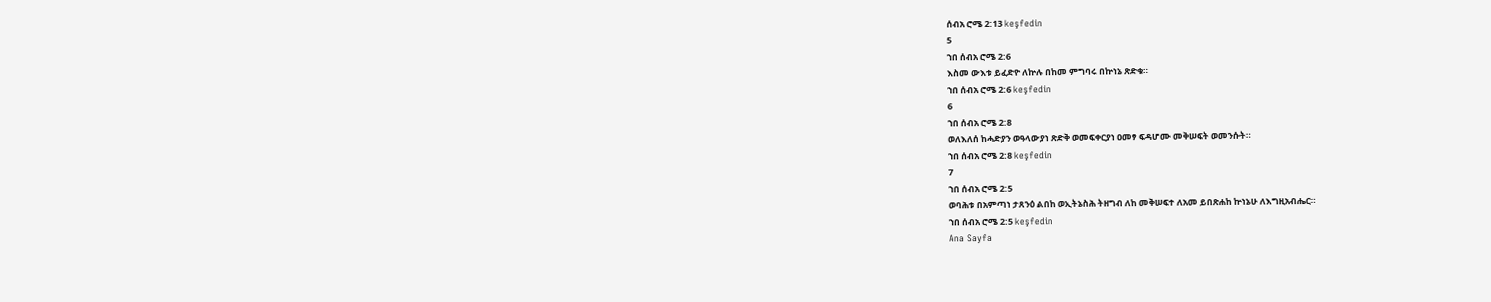ሰብአ ሮሜ 2:13 keşfedin
5
ኀበ ሰብአ ሮሜ 2:6
እስመ ውእቱ ይፈድዮ ለኵሉ በከመ ምግባሩ በኵነኔ ጽድቁ።
ኀበ ሰብአ ሮሜ 2:6 keşfedin
6
ኀበ ሰብአ ሮሜ 2:8
ወለእለሰ ከሓድያን ወዓላውያነ ጽድቅ ወመፍቀርያነ ዐመፃ ፍዳሆሙ መቅሠፍት ወመንሱት።
ኀበ ሰብአ ሮሜ 2:8 keşfedin
7
ኀበ ሰብአ ሮሜ 2:5
ወባሕቱ በአምጣነ ታጸንዕ ልበከ ወኢትኔስሕ ትዘግብ ለከ መቅሠፍተ ለአመ ይበጽሐከ ኵነኔሁ ለእግዚአብሔር።
ኀበ ሰብአ ሮሜ 2:5 keşfedin
Ana Sayfa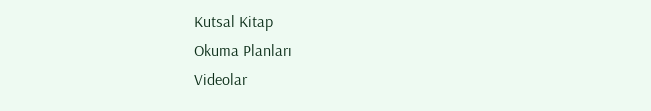Kutsal Kitap
Okuma Planları
Videolar